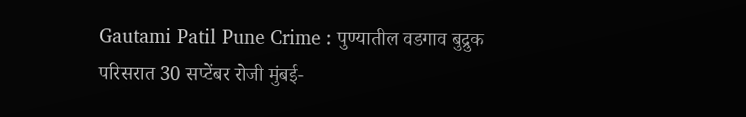Gautami Patil Pune Crime : पुण्यातील वडगाव बुद्रुक परिसरात 30 सप्टेंबर रोजी मुंबई-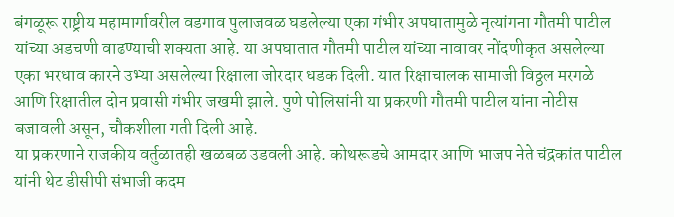बंगळूरू राष्ट्रीय महामार्गावरील वडगाव पुलाजवळ घडलेल्या एका गंभीर अपघातामुळे नृत्यांगना गौतमी पाटील यांच्या अडचणी वाढण्याची शक्यता आहे. या अपघातात गौतमी पाटील यांच्या नावावर नोंदणीकृत असलेल्या एका भरधाव कारने उभ्या असलेल्या रिक्षाला जोरदार धडक दिली. यात रिक्षाचालक सामाजी विठ्ठल मरगळे आणि रिक्षातील दोन प्रवासी गंभीर जखमी झाले. पुणे पोलिसांनी या प्रकरणी गौतमी पाटील यांना नोटीस बजावली असून, चौकशीला गती दिली आहे.
या प्रकरणाने राजकीय वर्तुळातही खळबळ उडवली आहे. कोथरूडचे आमदार आणि भाजप नेते चंद्रकांत पाटील यांनी थेट डीसीपी संभाजी कदम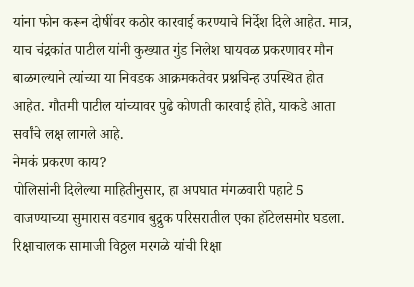यांना फोन करून दोषींवर कठोर कारवाई करण्याचे निर्देश दिले आहेत. मात्र, याच चंद्रकांत पाटील यांनी कुख्यात गुंड निलेश घायवळ प्रकरणावर मौन बाळगल्याने त्यांच्या या निवडक आक्रमकतेवर प्रश्नचिन्ह उपस्थित होत आहेत. गौतमी पाटील यांच्यावर पुढे कोणती कारवाई होते, याकडे आता सर्वांचे लक्ष लागले आहे.
नेमकं प्रकरण काय?
पोलिसांनी दिलेल्या माहितीनुसार, हा अपघात मंगळवारी पहाटे 5 वाजण्याच्या सुमारास वडगाव बुद्रुक परिसरातील एका हॉटेलसमोर घडला. रिक्षाचालक सामाजी विठ्ठल मरगळे यांची रिक्षा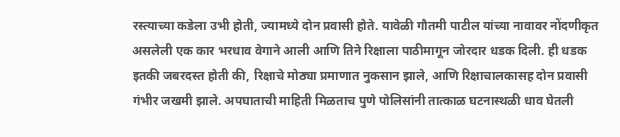रस्त्याच्या कडेला उभी होती, ज्यामध्ये दोन प्रवासी होते. यावेळी गौतमी पाटील यांच्या नावावर नोंदणीकृत असलेली एक कार भरधाव वेगाने आली आणि तिने रिक्षाला पाठीमागून जोरदार धडक दिली. ही धडक इतकी जबरदस्त होती की, रिक्षाचे मोठ्या प्रमाणात नुकसान झाले, आणि रिक्षाचालकासह दोन प्रवासी गंभीर जखमी झाले. अपघाताची माहिती मिळताच पुणे पोलिसांनी तात्काळ घटनास्थळी धाव घेतली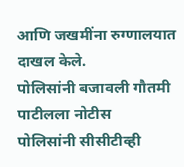आणि जखमींना रुग्णालयात दाखल केले.
पोलिसांनी बजावली गौतमी पाटीलला नोटीस
पोलिसांनी सीसीटीव्ही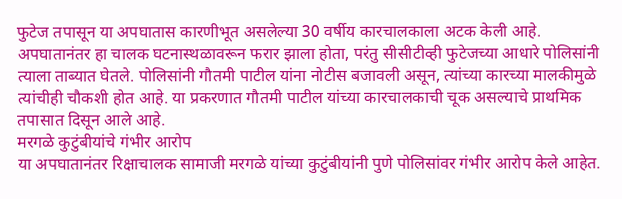फुटेज तपासून या अपघातास कारणीभूत असलेल्या 30 वर्षीय कारचालकाला अटक केली आहे. अपघातानंतर हा चालक घटनास्थळावरून फरार झाला होता, परंतु सीसीटीव्ही फुटेजच्या आधारे पोलिसांनी त्याला ताब्यात घेतले. पोलिसांनी गौतमी पाटील यांना नोटीस बजावली असून, त्यांच्या कारच्या मालकीमुळे त्यांचीही चौकशी होत आहे. या प्रकरणात गौतमी पाटील यांच्या कारचालकाची चूक असल्याचे प्राथमिक तपासात दिसून आले आहे.
मरगळे कुटुंबीयांचे गंभीर आरोप
या अपघातानंतर रिक्षाचालक सामाजी मरगळे यांच्या कुटुंबीयांनी पुणे पोलिसांवर गंभीर आरोप केले आहेत.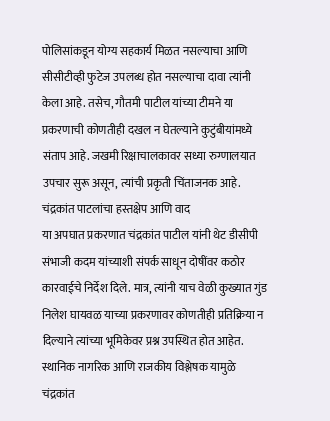पोलिसांकडून योग्य सहकार्य मिळत नसल्याचा आणि सीसीटीव्ही फुटेज उपलब्ध होत नसल्याचा दावा त्यांनी केला आहे. तसेच, गौतमी पाटील यांच्या टीमने या प्रकरणाची कोणतीही दखल न घेतल्याने कुटुंबीयांमध्ये संताप आहे. जखमी रिक्षाचालकावर सध्या रुग्णालयात उपचार सुरू असून, त्यांची प्रकृती चिंताजनक आहे.
चंद्रकांत पाटलांचा हस्तक्षेप आणि वाद
या अपघात प्रकरणात चंद्रकांत पाटील यांनी थेट डीसीपी संभाजी कदम यांच्याशी संपर्क साधून दोषींवर कठोर कारवाईचे निर्देश दिले. मात्र, त्यांनी याच वेळी कुख्यात गुंड निलेश घायवळ याच्या प्रकरणावर कोणतीही प्रतिक्रिया न दिल्याने त्यांच्या भूमिकेवर प्रश्न उपस्थित होत आहेत. स्थानिक नागरिक आणि राजकीय विश्लेषक यामुळे चंद्रकांत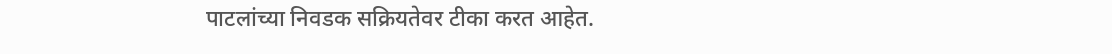पाटलांच्या निवडक सक्रियतेवर टीका करत आहेत.